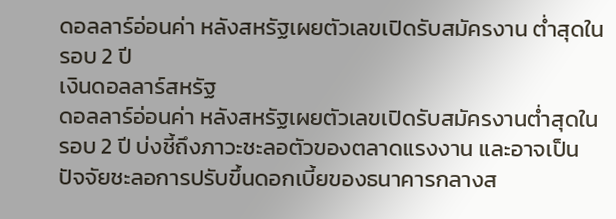ดอลลาร์อ่อนค่า หลังสหรัฐเผยตัวเลขเปิดรับสมัครงาน ต่ำสุดในรอบ 2 ปี
เงินดอลลาร์สหรัฐ
ดอลลาร์อ่อนค่า หลังสหรัฐเผยตัวเลขเปิดรับสมัครงานต่ำสุดในรอบ 2 ปี บ่งชี้ถึงภาวะชะลอตัวของตลาดแรงงาน และอาจเป็นปัจจัยชะลอการปรับขึ้นดอกเบี้ยของธนาคารกลางส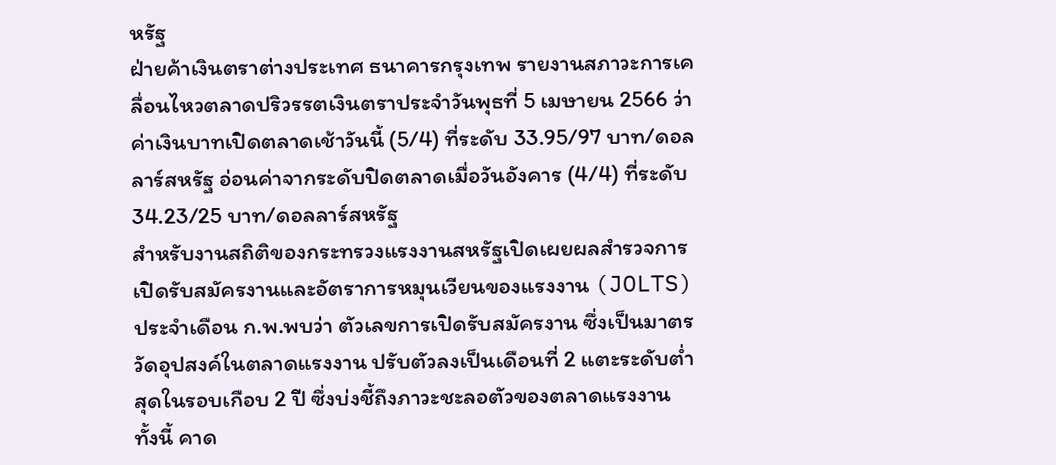หรัฐ
ฝ่ายค้าเงินตราต่างประเทศ ธนาคารกรุงเทพ รายงานสภาวะการเคลื่อนไหวตลาดปริวรรตเงินตราประจำวันพุธที่ 5 เมษายน 2566 ว่า ค่าเงินบาทเปิดตลาดเช้าวันนี้ (5/4) ที่ระดับ 33.95/97 บาท/ดอลลาร์สหรัฐ อ่อนค่าจากระดับปิดตลาดเมื่อวันอังคาร (4/4) ที่ระดับ 34.23/25 บาท/ดอลลาร์สหรัฐ
สำหรับงานสถิติของกระทรวงแรงงานสหรัฐเปิดเผยผลสำรวจการเปิดรับสมัครงานและอัตราการหมุนเวียนของแรงงาน (JOLTS) ประจำเดือน ก.พ.พบว่า ตัวเลขการเปิดรับสมัครงาน ซึ่งเป็นมาตรวัดอุปสงค์ในตลาดแรงงาน ปรับตัวลงเป็นเดือนที่ 2 แตะระดับต่ำสุดในรอบเกือบ 2 ปี ซึ่งบ่งชี้ถึงภาวะชะลอตัวของตลาดแรงงาน
ทั้งนี้ คาด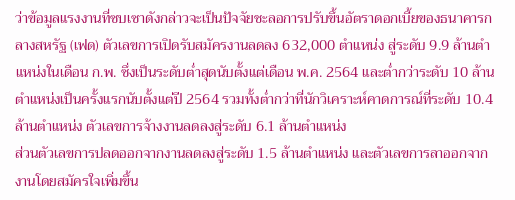ว่าข้อมูลแรงงานที่ซบเซาดังกล่าวจะเป็นปัจจัยชะลอการปรับขึ้นอัตราดอกเบี้ยของธนาคารกลางสหรัฐ (เฟด) ตัวเลขการเปิดรับสมัครงานลดลง 632,000 ตำแหน่ง สู่ระดับ 9.9 ล้านตำแหน่งในเดือน ก.พ. ซึ่งเป็นระดับต่ำสุดนับตั้งแต่เดือน พ.ค. 2564 และต่ำกว่าระดับ 10 ล้านตำแหน่งเป็นครั้งแรกนับตั้งแต่ปี 2564 รวมทั้งต่ำกว่าที่นักวิเคราะห์คาดการณ์ที่ระดับ 10.4 ล้านตำแหน่ง ตัวเลขการจ้างงานลดลงสู่ระดับ 6.1 ล้านตำแหน่ง
ส่วนตัวเลขการปลดออกจากงานลดลงสู่ระดับ 1.5 ล้านตำแหน่ง และตัวเลขการลาออกจากงานโดยสมัครใจเพิ่มขึ้น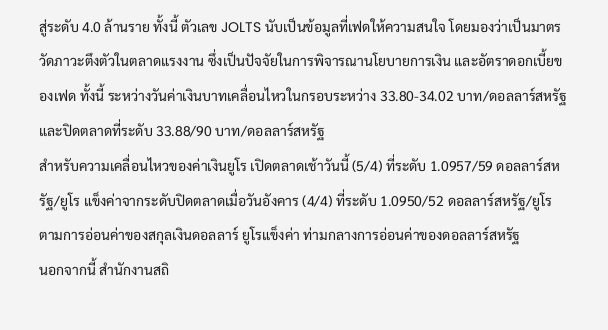สู่ระดับ 4.0 ล้านราย ทั้งนี้ ตัวเลข JOLTS นับเป็นข้อมูลที่เฟดให้ความสนใจ โดยมองว่าเป็นมาตรวัดภาวะตึงตัวในตลาดแรงงาน ซึ่งเป็นปัจจัยในการพิจารณานโยบายการเงิน และอัตราดอกเบี้ยของเฟด ทั้งนี้ ระหว่างวันค่าเงินบาทเคลื่อนไหวในกรอบระหว่าง 33.80-34.02 บาท/ดอลลาร์สหรัฐ และปิดตลาดที่ระดับ 33.88/90 บาท/ดอลลาร์สหรัฐ
สำหรับความเคลื่อนไหวของค่าเงินยูโร เปิดตลาดเช้าวันนี้ (5/4) ที่ระดับ 1.0957/59 ดอลลาร์สหรัฐ/ยูโร แข็งค่าจากระดับปิดตลาดเมื่อวันอังคาร (4/4) ที่ระดับ 1.0950/52 ดอลลาร์สหรัฐ/ยูโร ตามการอ่อนค่าของสกุลเงินดอลลาร์ ยูโรแข็งค่า ท่ามกลางการอ่อนค่าของดอลลาร์สหรัฐ
นอกจากนี้ สำนักงานสถิ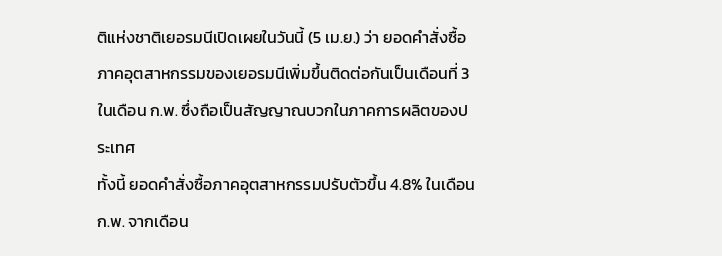ติแห่งชาติเยอรมนีเปิดเผยในวันนี้ (5 เม.ย.) ว่า ยอดคำสั่งซื้อภาคอุตสาหกรรมของเยอรมนีเพิ่มขึ้นติดต่อกันเป็นเดือนที่ 3 ในเดือน ก.พ. ซึ่งถือเป็นสัญญาณบวกในภาคการผลิตของประเทศ
ทั้งนี้ ยอดคำสั่งซื้อภาคอุตสาหกรรมปรับตัวขึ้น 4.8% ในเดือน ก.พ. จากเดือน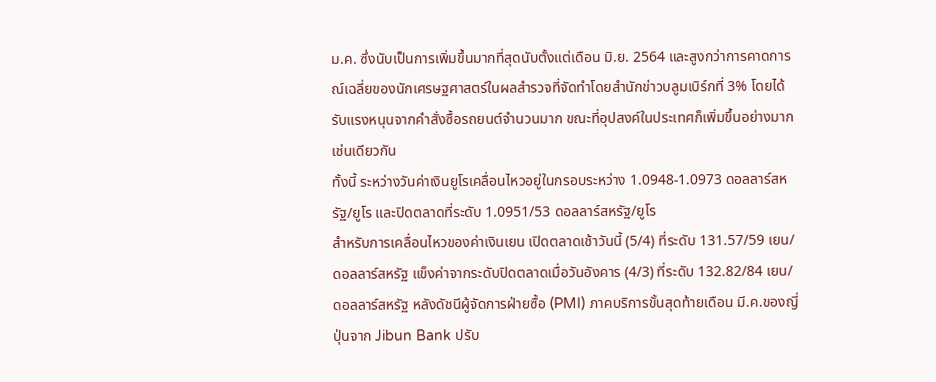ม.ค. ซึ่งนับเป็นการเพิ่มขึ้นมากที่สุดนับตั้งแต่เดือน มิ.ย. 2564 และสูงกว่าการคาดการณ์เฉลี่ยของนักเศรษฐศาสตร์ในผลสำรวจที่จัดทำโดยสำนักข่าวบลูมเบิร์กที่ 3% โดยได้รับแรงหนุนจากคำสั่งซื้อรถยนต์จำนวนมาก ขณะที่อุปสงค์ในประเทศก็เพิ่มขึ้นอย่างมากเช่นเดียวกัน
ทั้งนี้ ระหว่างวันค่าเงินยูโรเคลื่อนไหวอยู่ในกรอบระหว่าง 1.0948-1.0973 ดอลลาร์สหรัฐ/ยูโร และปิดตลาดที่ระดับ 1.0951/53 ดอลลาร์สหรัฐ/ยูโร
สำหรับการเคลื่อนไหวของค่าเงินเยน เปิดตลาดเช้าวันนี้ (5/4) ที่ระดับ 131.57/59 เยน/ดอลลาร์สหรัฐ แข็งค่าจากระดับปิดตลาดเมื่อวันอังคาร (4/3) ที่ระดับ 132.82/84 เยน/ดอลลาร์สหรัฐ หลังดัชนีผู้จัดการฝ่ายซื้อ (PMI) ภาคบริการขั้นสุดท้ายเดือน มี.ค.ของญี่ปุ่นจาก Jibun Bank ปรับ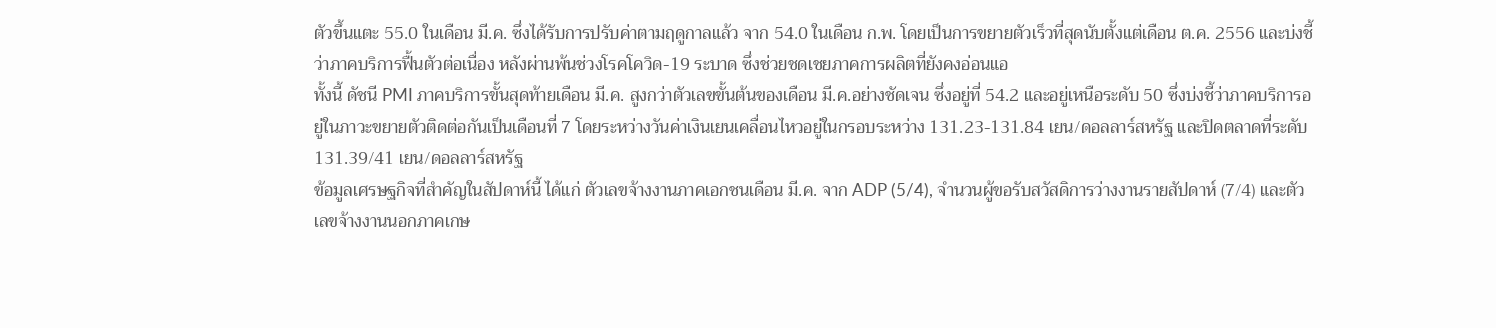ตัวขึ้นแตะ 55.0 ในเดือน มี.ค. ซึ่งได้รับการปรับค่าตามฤดูกาลแล้ว จาก 54.0 ในเดือน ก.พ. โดยเป็นการขยายตัวเร็วที่สุดนับตั้งแต่เดือน ต.ค. 2556 และบ่งชี้ว่าภาคบริการฟื้นตัวต่อเนื่อง หลังผ่านพ้นช่วงโรคโควิด-19 ระบาด ซึ่งช่วยชดเชยภาคการผลิตที่ยังคงอ่อนแอ
ทั้งนี้ ดัชนี PMI ภาคบริการขั้นสุดท้ายเดือน มี.ค. สูงกว่าตัวเลขขั้นต้นของเดือน มี.ค.อย่างชัดเจน ซึ่งอยู่ที่ 54.2 และอยู่เหนือระดับ 50 ซึ่งบ่งชี้ว่าภาคบริการอยู่ในภาวะขยายตัวติดต่อกันเป็นเดือนที่ 7 โดยระหว่างวันค่าเงินเยนเคลื่อนไหวอยู่ในกรอบระหว่าง 131.23-131.84 เยน/ดอลลาร์สหรัฐ และปิดตลาดที่ระดับ 131.39/41 เยน/ดอลลาร์สหรัฐ
ข้อมูลเศรษฐกิจที่สำคัญในสัปดาห์นี้ ได้แก่ ตัวเลขจ้างงานภาคเอกชนเดือน มี.ค. จาก ADP (5/4), จำนวนผู้ขอรับสวัสดิการว่างงานรายสัปดาห์ (7/4) และตัวเลขจ้างงานนอกภาคเกษ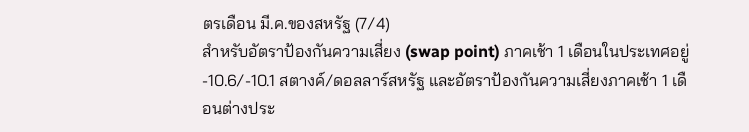ตรเดือน มี.ค.ของสหรัฐ (7/4)
สำหรับอัตราป้องกันความเสี่ยง (swap point) ภาคเช้า 1 เดือนในประเทศอยู่ -10.6/-10.1 สตางค์/ดอลลาร์สหรัฐ และอัตราป้องกันความเสี่ยงภาคเช้า 1 เดือนต่างประ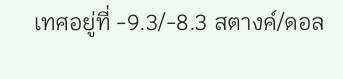เทศอยู่ที่ -9.3/-8.3 สตางค์/ดอล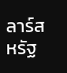ลาร์สหรัฐ